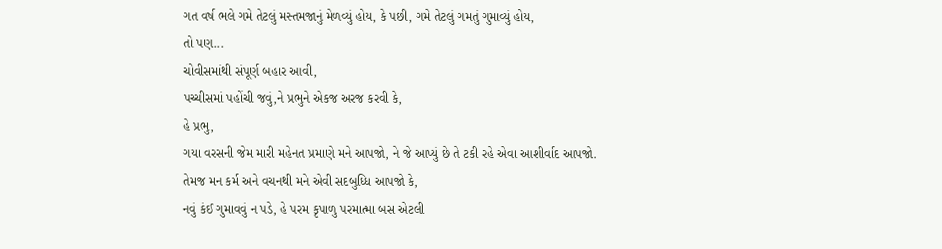ગત વર્ષ ભલે ગમે તેટલું મસ્તમજાનું મેળવ્યું હોય, કે પછી, ગમે તેટલું ગમતું ગુમાવ્યું હોય,
તો પણ...
ચોવીસમાંથી સંપૂર્ણ બહાર આવી,
પચ્ચીસમાં પહોંચી જવું,ને પ્રભુને એકજ અરજ કરવી કે,
હે પ્રભુ,
ગયા વરસની જેમ મારી મહેનત પ્રમાણે મને આપજો, ને જે આપ્યું છે તે ટકી રહે એવા આશીર્વાદ આપજો.
તેમજ મન કર્મ અને વચનથી મને એવી સદબુધ્ધિ આપજો કે,
નવું કંઈ ગુમાવવું ન પડે, હે પરમ કૃપાળુ પરમાત્મા બસ એટલી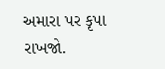અમારા પર કૃપા રાખજો.